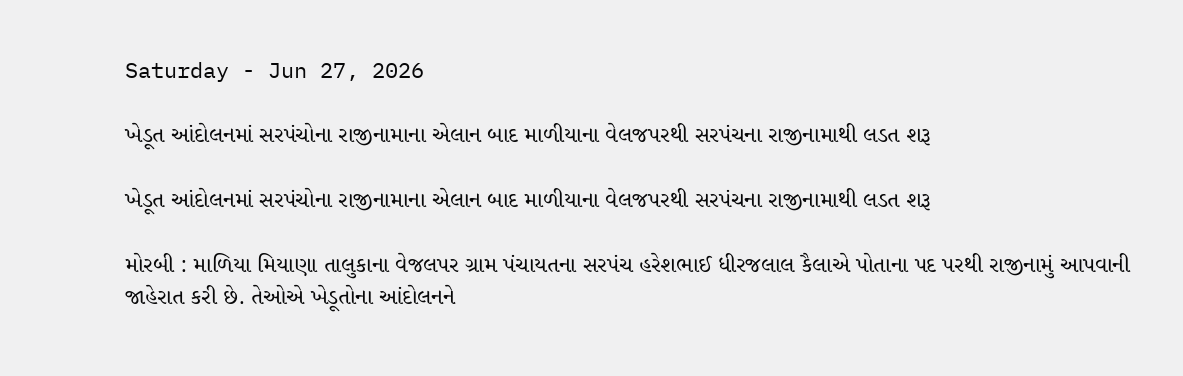Saturday - Jun 27, 2026

ખેડૂત આંદોલનમાં સરપંચોના રાજીનામાના એલાન બાદ માળીયાના વેલજપરથી સરપંચના રાજીનામાથી લડત શરૂ

ખેડૂત આંદોલનમાં સરપંચોના રાજીનામાના એલાન બાદ માળીયાના વેલજપરથી સરપંચના રાજીનામાથી લડત શરૂ

મોરબી : માળિયા મિયાણા તાલુકાના વેજલપર ગ્રામ પંચાયતના સરપંચ હરેશભાઈ ધીરજલાલ કૈલાએ પોતાના પદ પરથી રાજીનામું આપવાની જાહેરાત કરી છે. તેઓએ ખેડૂતોના આંદોલનને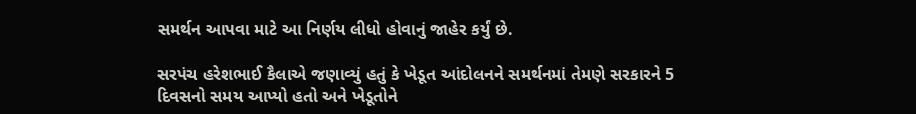સમર્થન આપવા માટે આ નિર્ણય લીધો હોવાનું જાહેર કર્યું છે.

સરપંચ હરેશભાઈ કૈલાએ જણાવ્યું હતું કે ખેડૂત આંદોલનને સમર્થનમાં તેમણે સરકારને 5 દિવસનો સમય આપ્યો હતો અને ખેડૂતોને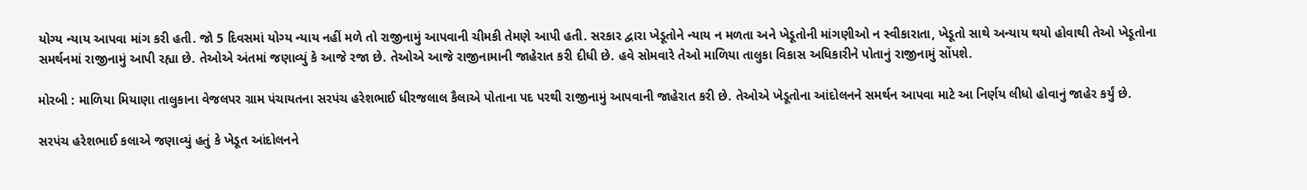યોગ્ય ન્યાય આપવા માંગ કરી હતી. જો 5 દિવસમાં યોગ્ય ન્યાય નહીં મળે તો રાજીનામું આપવાની ચીમકી તેમણે આપી હતી. સરકાર દ્વારા ખેડૂતોને ન્યાય ન મળતા અને ખેડૂતોની માંગણીઓ ન સ્વીકારાતા, ખેડૂતો સાથે અન્યાય થયો હોવાથી તેઓ ખેડૂતોના સમર્થનમાં રાજીનામું આપી રહ્યા છે. તેઓએ અંતમાં જણાવ્યું કે આજે રજા છે. તેઓએ આજે રાજીનામાની જાહેરાત કરી દીધી છે. હવે સોમવારે તેઓ માળિયા તાલુકા વિકાસ અધિકારીને પોતાનું રાજીનામું સોંપશે.

મોરબી : માળિયા મિયાણા તાલુકાના વેજલપર ગ્રામ પંચાયતના સરપંચ હરેશભાઈ ધીરજલાલ કૈલાએ પોતાના પદ પરથી રાજીનામું આપવાની જાહેરાત કરી છે. તેઓએ ખેડૂતોના આંદોલનને સમર્થન આપવા માટે આ નિર્ણય લીધો હોવાનું જાહેર કર્યું છે.

સરપંચ હરેશભાઈ કલાએ જણાવ્યું હતું કે ખેડૂત આંદોલનને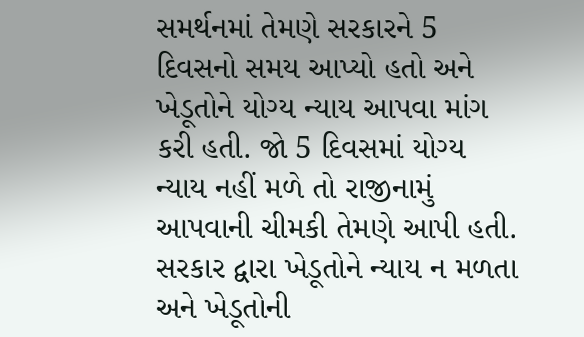સમર્થનમાં તેમણે સરકારને 5 દિવસનો સમય આપ્યો હતો અને ખેડૂતોને યોગ્ય ન્યાય આપવા માંગ કરી હતી. જો 5 દિવસમાં યોગ્ય ન્યાય નહીં મળે તો રાજીનામું આપવાની ચીમકી તેમણે આપી હતી. સરકાર દ્વારા ખેડૂતોને ન્યાય ન મળતા અને ખેડૂતોની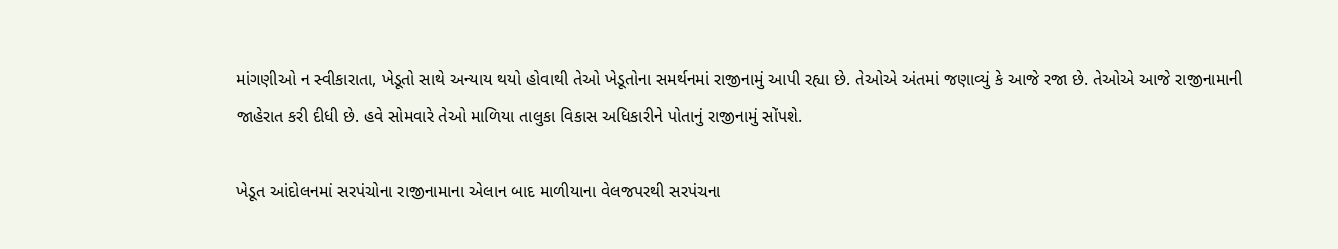માંગણીઓ ન સ્વીકારાતા, ખેડૂતો સાથે અન્યાય થયો હોવાથી તેઓ ખેડૂતોના સમર્થનમાં રાજીનામું આપી રહ્યા છે. તેઓએ અંતમાં જણાવ્યું કે આજે રજા છે. તેઓએ આજે રાજીનામાની જાહેરાત કરી દીધી છે. હવે સોમવારે તેઓ માળિયા તાલુકા વિકાસ અધિકારીને પોતાનું રાજીનામું સોંપશે.

ખેડૂત આંદોલનમાં સરપંચોના રાજીનામાના એલાન બાદ માળીયાના વેલજપરથી સરપંચના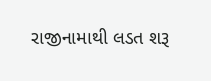રાજીનામાથી લડત શરૂ